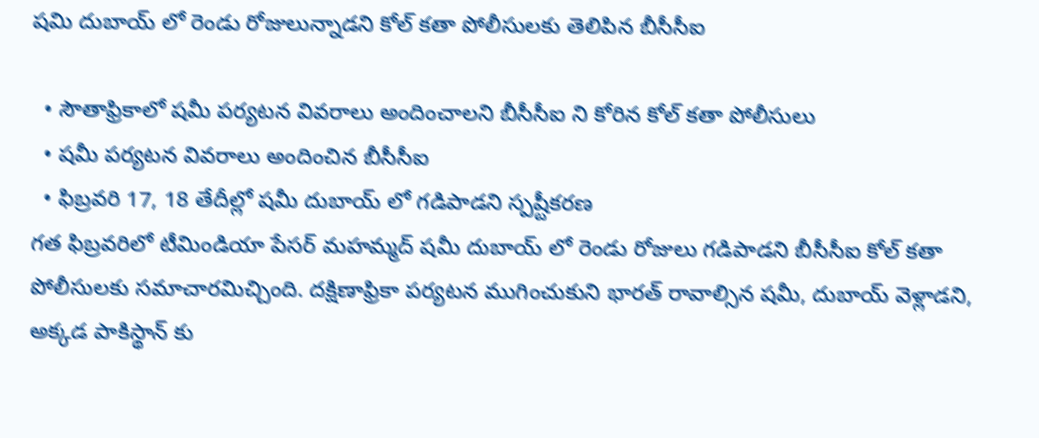షమి దుబాయ్ లో రెండు రోజులున్నాడని కోల్ కతా పోలీసులకు తెలిపిన బీసీసీఐ

  • సౌతాఫ్రికాలో షమీ పర్యటన వివరాలు అందించాలని బీసీసీఐ ని కోరిన కోల్ కతా పోలీసులు
  • షమీ పర్యటన వివరాలు అందించిన బీసీసీఐ
  • ఫిబ్రవరి 17, 18 తేదీల్లో షమీ దుబాయ్ లో గడిపాడని స్పష్టీకరణ
గత ఫిబ్రవరిలో టీమిండియా పేసర్‌ మహమ్మద్‌ షమీ దుబాయ్‌ లో రెండు రోజులు గడిపాడని బీసీసీఐ కోల్ కతా పోలీసులకు సమాచారమిచ్చింది. దక్షిణాఫ్రికా పర్యటన ముగించుకుని భారత్ రావాల్సిన షమీ, దుబాయ్ వెళ్లాడని, అక్కడ పాకిస్థాన్‌ కు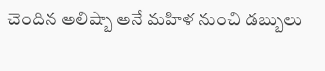చెందిన అలిష్బా అనే మహిళ నుంచి డబ్బులు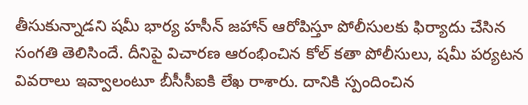తీసుకున్నాడని షమీ భార్య హసీన్‌ జహాన్‌ ఆరోపిస్తూ పోలీసులకు ఫిర్యాదు చేసిన సంగతి తెలిసిందే. దీనిపై విచారణ ఆరంభించిన కోల్ కతా పోలీసులు, షమీ పర్యటన వివరాలు ఇవ్వాలంటూ బీసీసీఐకి లేఖ రాశారు. దానికి స్పందించిన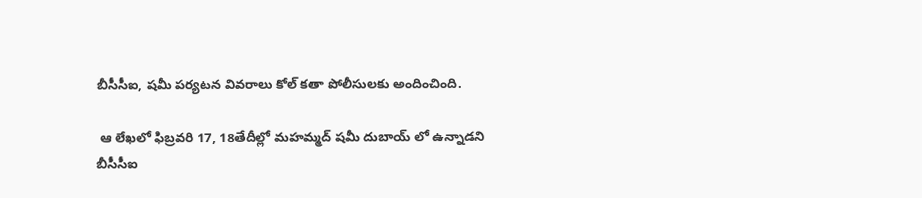బీసీసీఐ, షమీ పర్యటన వివరాలు కోల్ కతా పోలీసులకు అందించింది.

 ఆ లేఖలో ఫిబ్రవరి 17, 18తేదీల్లో మహమ్మద్‌ షమీ దుబాయ్‌ లో ఉన్నాడని బీసీసీఐ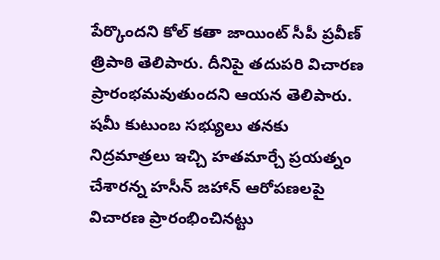పేర్కొందని కోల్ కతా జాయింట్‌ సీపీ ప్రవీణ్‌ త్రిపాఠి తెలిపారు. దీనిపై తదుపరి విచారణ ప్రారంభమవుతుందని ఆయన తెలిపారు. షమీ కుటుంబ సభ్యులు తనకు నిద్రమాత్రలు ఇచ్చి హతమార్చే ప్రయత్నం చేశారన్న హసీన్ జహాన్ ఆరోపణలపై విచారణ ప్రారంభించినట్టు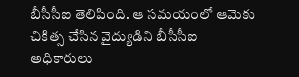బీసీసీఐ తెలిపింది. ఆ సమయంలో ఆమెకు చికిత్స చేసిన వైద్యుడిని బీసీసీఐ అధికారులు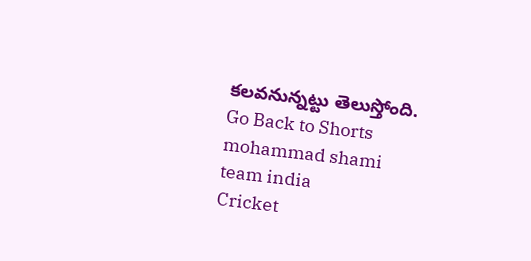కలవనున్నట్టు తెలుస్తోంది.
Go Back to Shorts
mohammad shami
team india
Cricket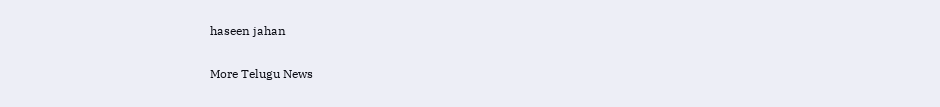haseen jahan

More Telugu News